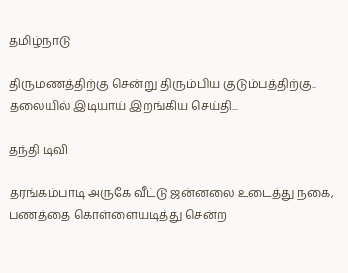தமிழ்நாடு

திருமணத்திற்கு சென்று திரும்பிய குடும்பத்திற்கு.. தலையில் இடியாய் இறங்கிய செய்தி...

தந்தி டிவி

தரங்கம்பாடி அருகே வீட்டு ஜன்னலை உடைத்து நகை, பணத்தை கொள்ளையடித்து சென்ற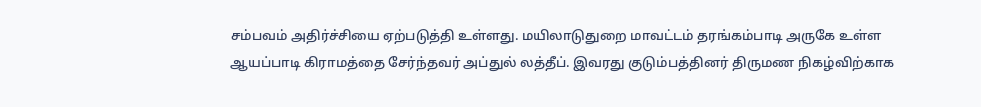சம்பவம் அதிர்ச்சியை ஏற்படுத்தி உள்ளது. மயிலாடுதுறை மாவட்டம் தரங்கம்பாடி அருகே உள்ள ஆயப்பாடி கிராமத்தை சேர்ந்தவர் அப்துல் லத்தீப். இவரது குடும்பத்தினர் திருமண நிகழ்விற்காக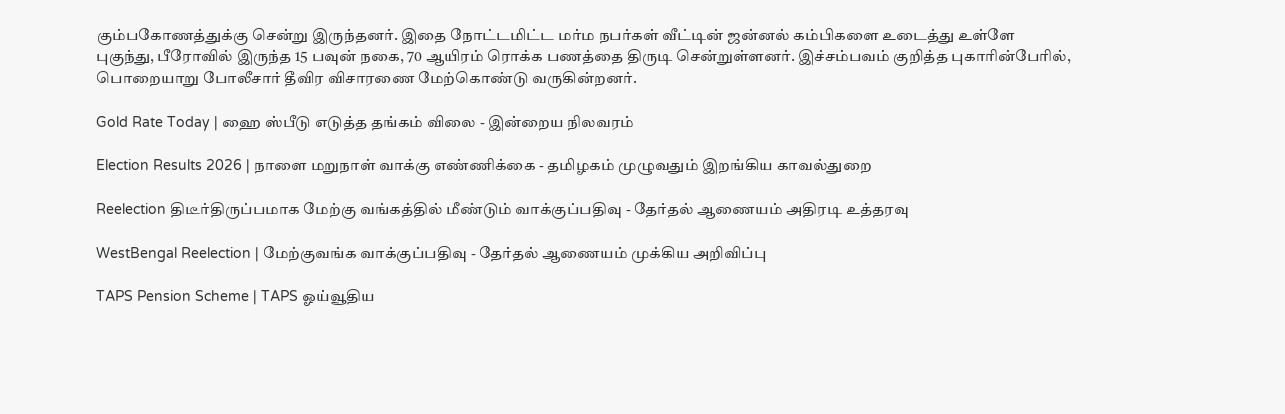கும்பகோணத்துக்கு சென்று இருந்தனர். இதை நோட்டமிட்ட மர்ம நபர்கள் வீட்டின் ஜன்னல் கம்பிகளை உடைத்து உள்ளே புகுந்து, பீரோவில் இருந்த 15 பவுன் நகை, 70 ஆயிரம் ரொக்க பணத்தை திருடி சென்றுள்ளனர். இச்சம்பவம் குறித்த புகாரின்பேரில், பொறையாறு போலீசார் தீவிர விசாரணை மேற்கொண்டு வருகின்றனர்.

Gold Rate Today | ஹை ஸ்பீடு எடுத்த தங்கம் விலை - இன்றைய நிலவரம்

Election Results 2026 | நாளை மறுநாள் வாக்கு எண்ணிக்கை - தமிழகம் முழுவதும் இறங்கிய காவல்துறை

Reelection திடீர்திருப்பமாக மேற்கு வங்கத்தில் மீண்டும் வாக்குப்பதிவு - தேர்தல் ஆணையம் அதிரடி உத்தரவு

WestBengal Reelection | மேற்குவங்க வாக்குப்பதிவு - தேர்தல் ஆணையம் முக்கிய அறிவிப்பு

TAPS Pension Scheme | TAPS ஓய்வூதிய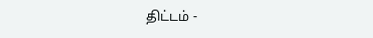திட்டம் -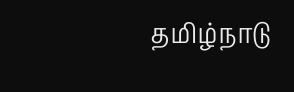தமிழ்நாடு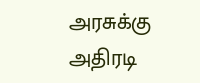அரசுக்கு அதிரடி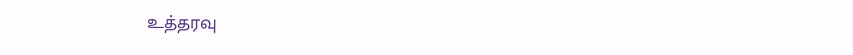உத்தரவு